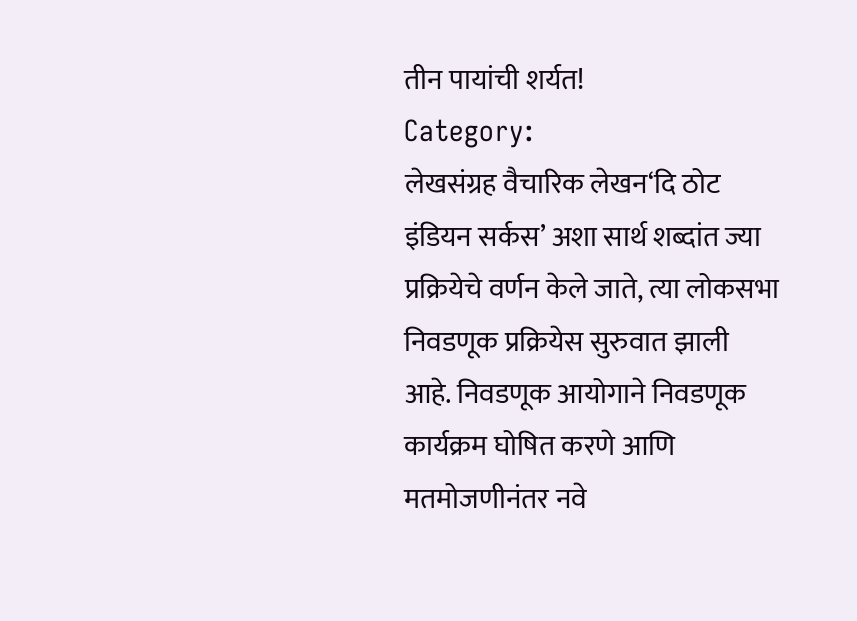तीन पायांची शर्यत!
Category:
लेखसंग्रह वैचारिक लेखन‘दि ठोट इंडियन सर्कस’ अशा सार्थ शब्दांत ज्या प्रक्रियेचे वर्णन केले जाते, त्या लोकसभा निवडणूक प्रक्रियेस सुरुवात झाली आहे. निवडणूक आयोगाने निवडणूक कार्यक्रम घोषित करणे आणि मतमोजणीनंतर नवे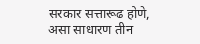सरकार सत्तारूढ होणे, असा साधारण तीन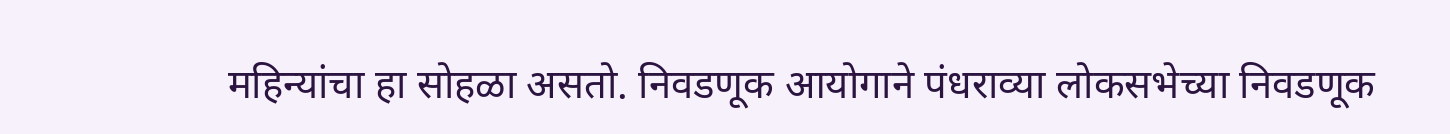महिन्यांचा हा सोहळा असतो. निवडणूक आयोगाने पंधराव्या लोकसभेच्या निवडणूक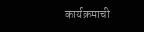कार्यक्रमाची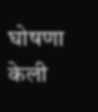घोषणा केली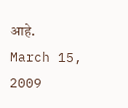आहे.
March 15, 2009